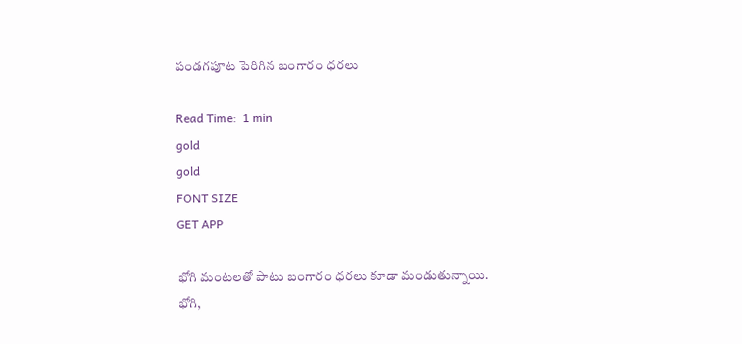పండగపూట పెరిగిన బంగారం ధరలు

Read Time:  1 min
gold
gold
FONT SIZE
GET APP

భోగి మంటలతో పాటు బంగారం ధరలు కూడా మండుతున్నాయి. భోగి,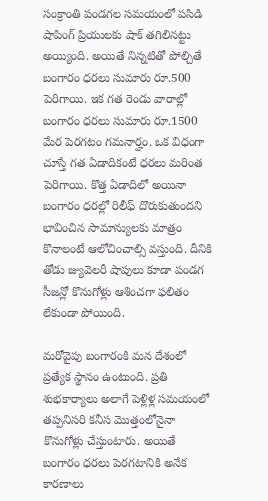సంక్రాంతి పండగల సమయంలో పసిడి షాపింగ్ ప్రియులకు షాక్ తగిలినట్టు అయ్యింది. అయితే నిన్నటితో పోల్చితే బంగారం ధరలు సుమారు రూ.500 పెరిగాయి. ఇక గత రెండు వారాల్లో బంగారం ధరలు సుమారు రూ.1500 మేర పెరగటం గమనార్హం. ఒక విధంగా చూస్తే గత ఏడాదికంటే ధరలు మరింత పెరిగాయి. కొత్త ఏడాదిలో అయినా బంగారం ధరల్లో రిలీఫ్ దొరుకుతుందని భావించిన సామాన్యులకు మాత్రం కొనాలంటే ఆలోచించాల్సి వస్తుంది. దీనికి తోడు జ్యువెలరీ షాపులు కూడా పండగ సీజన్లో కొనుగోళ్లు ఆశించగా ఫలితం లేకుండా పోయింది.

మరోవైపు బంగారంకి మన దేశంలో ప్రత్యేక స్థానం ఉంటుంది. ప్రతి శుభకార్యాలు అలాగే పెళ్లిళ్ల సమయంలో తప్పనిసరి కనీస మొత్తంలోనైనా కొనుగోళ్లు చేస్తుంటారు. అయితే బంగారం ధరలు పెరగటానికి అనేక కారణాలు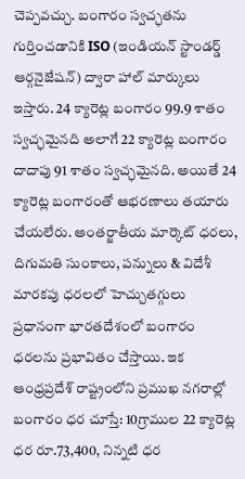చెప్పవచ్చు. బంగారం స్వచ్ఛతను గుర్తించడానికి ISO (ఇండియన్ స్టాండర్డ్ ఆర్గనైజేషన్) ద్వారా హాల్ మార్కులు ఇస్తారు. 24 క్యారెట్ల బంగారం 99.9 శాతం స్వచ్ఛమైనది అలాగే 22 క్యారెట్ల బంగారం దాదాపు 91 శాతం స్వచ్ఛమైనది. అయితే 24 క్యారెట్ల బంగారంతో ఆభరణాలు తయారు చేయలేరు. అంతర్జాతీయ మార్కెట్ ధరలు, దిగుమతి సుంకాలు, పన్నులు & విదేశీ మారకపు ధరలలో హెచ్చుతగ్గులు ప్రధానంగా భారతదేశంలో బంగారం ధరలను ప్రభావితం చేస్తాయి. ఇక ఆంధ్రప్రదేశ్ రాష్ట్రంలోని ప్రముఖ నగరాల్లో బంగారం ధర చూస్తే: 10గ్రాముల 22 క్యారెట్ల ధర రూ.73,400, నిన్నటి ధర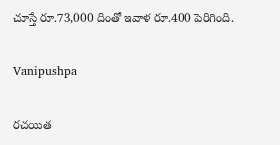చూస్తే రూ.73,000 దింతో ఇవాళ రూ.400 పెరిగింది.

Vanipushpa

రచయిత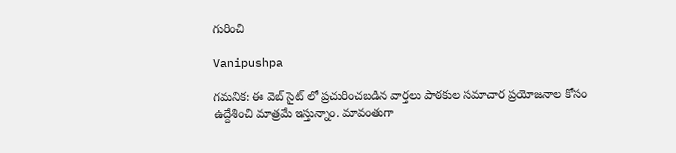గురించి

Vanipushpa

గమనిక: ఈ వెబ్ సైట్ లో ప్రచురించబడిన వార్తలు పాఠకుల సమాచార ప్రయోజనాల కోసం ఉద్దేశించి మాత్రమే ఇస్తున్నాం. మావంతుగా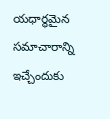యధార్థమైన సమాచారాన్ని ఇచ్చేందుకు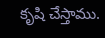కృషి చేస్తాము.